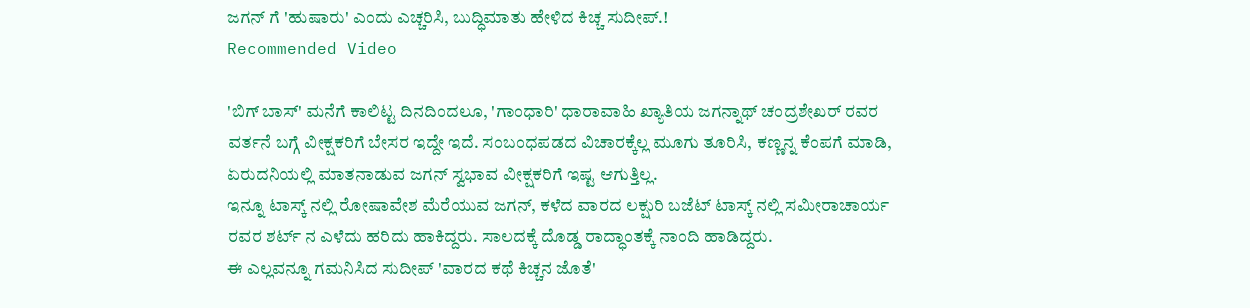ಜಗನ್ ಗೆ 'ಹುಷಾರು' ಎಂದು ಎಚ್ಚರಿಸಿ, ಬುದ್ಧಿಮಾತು ಹೇಳಿದ ಕಿಚ್ಚ ಸುದೀಪ್.!
Recommended Video

'ಬಿಗ್ ಬಾಸ್' ಮನೆಗೆ ಕಾಲಿಟ್ಟ ದಿನದಿಂದಲೂ, 'ಗಾಂಧಾರಿ' ಧಾರಾವಾಹಿ ಖ್ಯಾತಿಯ ಜಗನ್ನಾಥ್ ಚಂದ್ರಶೇಖರ್ ರವರ ವರ್ತನೆ ಬಗ್ಗೆ ವೀಕ್ಷಕರಿಗೆ ಬೇಸರ ಇದ್ದೇ ಇದೆ. ಸಂಬಂಧಪಡದ ವಿಚಾರಕ್ಕೆಲ್ಲ ಮೂಗು ತೂರಿಸಿ, ಕಣ್ಣನ್ನ ಕೆಂಪಗೆ ಮಾಡಿ, ಏರುದನಿಯಲ್ಲಿ ಮಾತನಾಡುವ ಜಗನ್ ಸ್ವಭಾವ ವೀಕ್ಷಕರಿಗೆ ಇಷ್ಟ ಆಗುತ್ತಿಲ್ಲ.
ಇನ್ನೂ ಟಾಸ್ಕ್ ನಲ್ಲಿ ರೋಷಾವೇಶ ಮೆರೆಯುವ ಜಗನ್, ಕಳೆದ ವಾರದ ಲಕ್ಷುರಿ ಬಜೆಟ್ ಟಾಸ್ಕ್ ನಲ್ಲಿ ಸಮೀರಾಚಾರ್ಯ ರವರ ಶರ್ಟ್ ನ ಎಳೆದು ಹರಿದು ಹಾಕಿದ್ದರು. ಸಾಲದಕ್ಕೆ ದೊಡ್ಡ ರಾದ್ಧಾಂತಕ್ಕೆ ನಾಂದಿ ಹಾಡಿದ್ದರು.
ಈ ಎಲ್ಲವನ್ನೂ ಗಮನಿಸಿದ ಸುದೀಪ್ 'ವಾರದ ಕಥೆ ಕಿಚ್ಚನ ಜೊತೆ'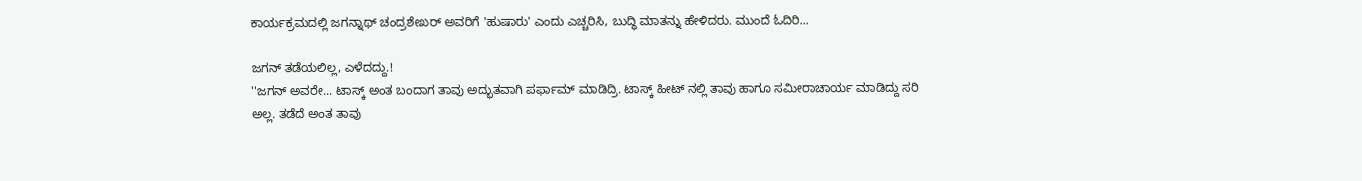ಕಾರ್ಯಕ್ರಮದಲ್ಲಿ ಜಗನ್ನಾಥ್ ಚಂದ್ರಶೇಖರ್ ಅವರಿಗೆ 'ಹುಷಾರು' ಎಂದು ಎಚ್ಚರಿಸಿ, ಬುದ್ಧಿ ಮಾತನ್ನು ಹೇಳಿದರು. ಮುಂದೆ ಓದಿರಿ...

ಜಗನ್ ತಡೆಯಲಿಲ್ಲ, ಎಳೆದದ್ದು.!
''ಜಗನ್ ಅವರೇ... ಟಾಸ್ಕ್ ಅಂತ ಬಂದಾಗ ತಾವು ಅದ್ಭುತವಾಗಿ ಪರ್ಫಾಮ್ ಮಾಡಿದ್ರಿ. ಟಾಸ್ಕ್ ಹೀಟ್ ನಲ್ಲಿ ತಾವು ಹಾಗೂ ಸಮೀರಾಚಾರ್ಯ ಮಾಡಿದ್ದು ಸರಿ ಅಲ್ಲ. ತಡೆದೆ ಅಂತ ತಾವು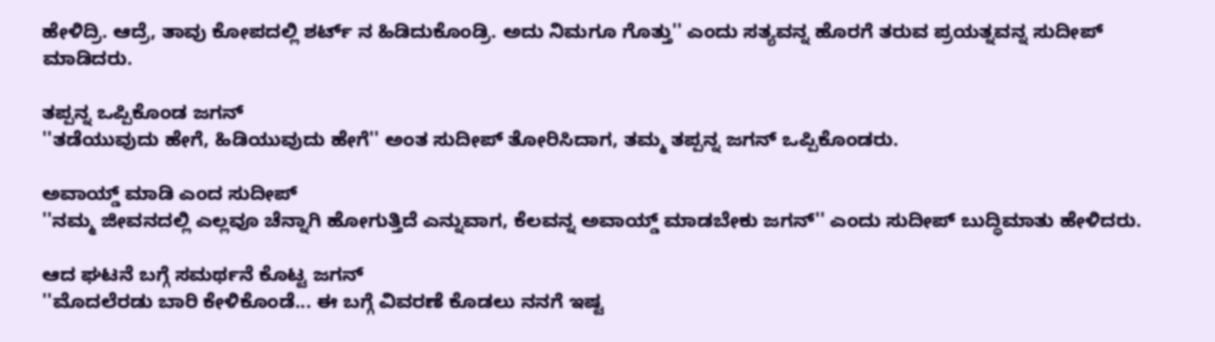ಹೇಳಿದ್ರಿ. ಆದ್ರೆ, ತಾವು ಕೋಪದಲ್ಲಿ ಶರ್ಟ್ ನ ಹಿಡಿದುಕೊಂಡ್ರಿ. ಅದು ನಿಮಗೂ ಗೊತ್ತು'' ಎಂದು ಸತ್ಯವನ್ನ ಹೊರಗೆ ತರುವ ಪ್ರಯತ್ನವನ್ನ ಸುದೀಪ್ ಮಾಡಿದರು.

ತಪ್ಪನ್ನ ಒಪ್ಪಿಕೊಂಡ ಜಗನ್
''ತಡೆಯುವುದು ಹೇಗೆ, ಹಿಡಿಯುವುದು ಹೇಗೆ'' ಅಂತ ಸುದೀಪ್ ತೋರಿಸಿದಾಗ, ತಮ್ಮ ತಪ್ಪನ್ನ ಜಗನ್ ಒಪ್ಪಿಕೊಂಡರು.

ಅವಾಯ್ಡ್ ಮಾಡಿ ಎಂದ ಸುದೀಪ್
''ನಮ್ಮ ಜೀವನದಲ್ಲಿ ಎಲ್ಲವೂ ಚೆನ್ನಾಗಿ ಹೋಗುತ್ತಿದೆ ಎನ್ನುವಾಗ, ಕೆಲವನ್ನ ಅವಾಯ್ಡ್ ಮಾಡಬೇಕು ಜಗನ್'' ಎಂದು ಸುದೀಪ್ ಬುದ್ಧಿಮಾತು ಹೇಳಿದರು.

ಆದ ಘಟನೆ ಬಗ್ಗೆ ಸಮರ್ಥನೆ ಕೊಟ್ಟ ಜಗನ್
''ಮೊದಲೆರಡು ಬಾರಿ ಕೇಳಿಕೊಂಡೆ... ಈ ಬಗ್ಗೆ ವಿವರಣೆ ಕೊಡಲು ನನಗೆ ಇಷ್ಟ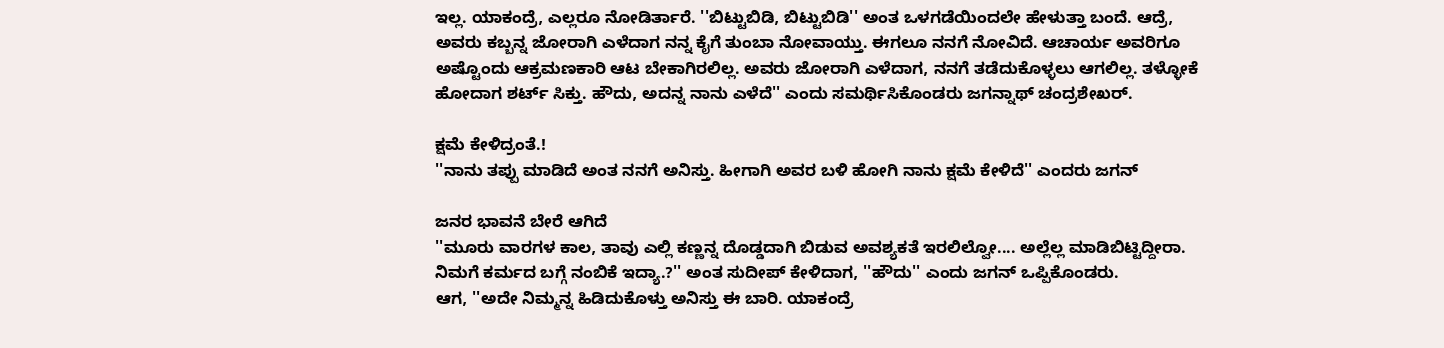ಇಲ್ಲ. ಯಾಕಂದ್ರೆ, ಎಲ್ಲರೂ ನೋಡಿರ್ತಾರೆ. ''ಬಿಟ್ಟುಬಿಡಿ, ಬಿಟ್ಟುಬಿಡಿ'' ಅಂತ ಒಳಗಡೆಯಿಂದಲೇ ಹೇಳುತ್ತಾ ಬಂದೆ. ಆದ್ರೆ, ಅವರು ಕಬ್ಬನ್ನ ಜೋರಾಗಿ ಎಳೆದಾಗ ನನ್ನ ಕೈಗೆ ತುಂಬಾ ನೋವಾಯ್ತು. ಈಗಲೂ ನನಗೆ ನೋವಿದೆ. ಆಚಾರ್ಯ ಅವರಿಗೂ ಅಷ್ಟೊಂದು ಆಕ್ರಮಣಕಾರಿ ಆಟ ಬೇಕಾಗಿರಲಿಲ್ಲ. ಅವರು ಜೋರಾಗಿ ಎಳೆದಾಗ, ನನಗೆ ತಡೆದುಕೊಳ್ಳಲು ಆಗಲಿಲ್ಲ. ತಳ್ಳೋಕೆ ಹೋದಾಗ ಶರ್ಟ್ ಸಿಕ್ತು. ಹೌದು, ಅದನ್ನ ನಾನು ಎಳೆದೆ'' ಎಂದು ಸಮರ್ಥಿಸಿಕೊಂಡರು ಜಗನ್ನಾಥ್ ಚಂದ್ರಶೇಖರ್.

ಕ್ಷಮೆ ಕೇಳಿದ್ರಂತೆ.!
''ನಾನು ತಪ್ಪು ಮಾಡಿದೆ ಅಂತ ನನಗೆ ಅನಿಸ್ತು. ಹೀಗಾಗಿ ಅವರ ಬಳಿ ಹೋಗಿ ನಾನು ಕ್ಷಮೆ ಕೇಳಿದೆ'' ಎಂದರು ಜಗನ್

ಜನರ ಭಾವನೆ ಬೇರೆ ಆಗಿದೆ
''ಮೂರು ವಾರಗಳ ಕಾಲ, ತಾವು ಎಲ್ಲಿ ಕಣ್ಣನ್ನ ದೊಡ್ಡದಾಗಿ ಬಿಡುವ ಅವಶ್ಯಕತೆ ಇರಲಿಲ್ವೋ.... ಅಲ್ಲೆಲ್ಲ ಮಾಡಿಬಿಟ್ಟಿದ್ದೀರಾ. ನಿಮಗೆ ಕರ್ಮದ ಬಗ್ಗೆ ನಂಬಿಕೆ ಇದ್ಯಾ.?'' ಅಂತ ಸುದೀಪ್ ಕೇಳಿದಾಗ, ''ಹೌದು'' ಎಂದು ಜಗನ್ ಒಪ್ಪಿಕೊಂಡರು.
ಆಗ, ''ಅದೇ ನಿಮ್ಮನ್ನ ಹಿಡಿದುಕೊಳ್ತು ಅನಿಸ್ತು ಈ ಬಾರಿ. ಯಾಕಂದ್ರೆ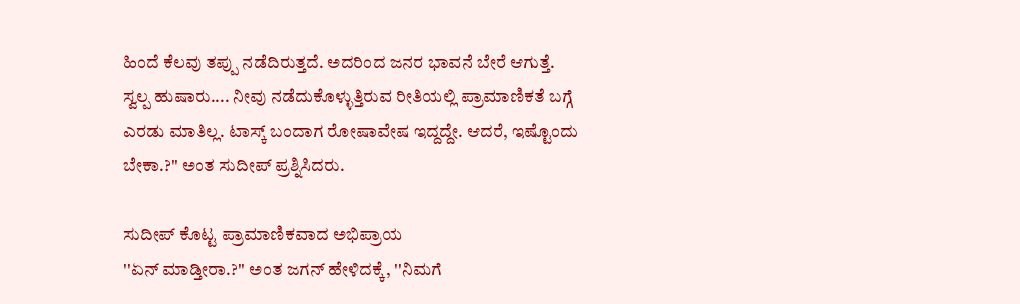ಹಿಂದೆ ಕೆಲವು ತಪ್ಪು ನಡೆದಿರುತ್ತದೆ. ಅದರಿಂದ ಜನರ ಭಾವನೆ ಬೇರೆ ಆಗುತ್ತೆ. ಸ್ವಲ್ಪ ಹುಷಾರು.... ನೀವು ನಡೆದುಕೊಳ್ಳುತ್ತಿರುವ ರೀತಿಯಲ್ಲಿ ಪ್ರಾಮಾಣಿಕತೆ ಬಗ್ಗೆ ಎರಡು ಮಾತಿಲ್ಲ. ಟಾಸ್ಕ್ ಬಂದಾಗ ರೋಷಾವೇಷ ಇದ್ದದ್ದೇ. ಆದರೆ, ಇಷ್ಟೊಂದು ಬೇಕಾ.?'' ಅಂತ ಸುದೀಪ್ ಪ್ರಶ್ನಿಸಿದರು.

ಸುದೀಪ್ ಕೊಟ್ಟ ಪ್ರಾಮಾಣಿಕವಾದ ಅಭಿಪ್ರಾಯ
''ಏನ್ ಮಾಡ್ತೀರಾ.?'' ಅಂತ ಜಗನ್ ಹೇಳಿದಕ್ಕೆ, ''ನಿಮಗೆ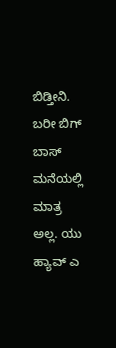ಬಿಡ್ತೀನಿ. ಬರೀ ಬಿಗ್ ಬಾಸ್ ಮನೆಯಲ್ಲಿ ಮಾತ್ರ ಅಲ್ಲ. ಯು ಹ್ಯಾವ್ ಎ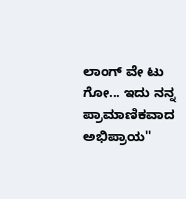ಲಾಂಗ್ ವೇ ಟು ಗೋ... ಇದು ನನ್ನ ಪ್ರಾಮಾಣಿಕವಾದ ಅಭಿಪ್ರಾಯ''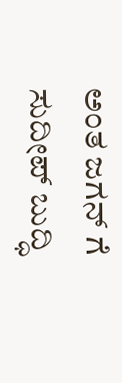ಅಂತ ಜಗನ್ ಗೆ ಸುದೀಪ್ ಬುದ್ಧಿ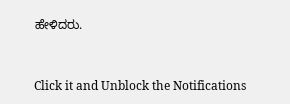ಹೇಳಿದರು.


Click it and Unblock the Notifications